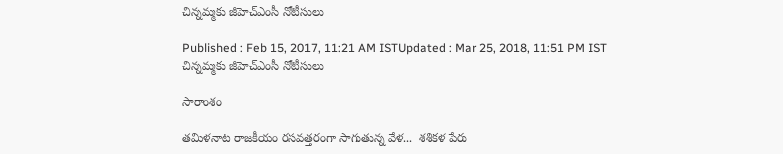చిన్నమ్మకు జీహెచ్ఎంసీ నోటీసులు

Published : Feb 15, 2017, 11:21 AM ISTUpdated : Mar 25, 2018, 11:51 PM IST
చిన్నమ్మకు జీహెచ్ఎంసీ నోటీసులు

సారాంశం

తమిళనాట రాజకీయం రసవత్తరంగా సాగుతున్న వేళ...  శశికళ పేరు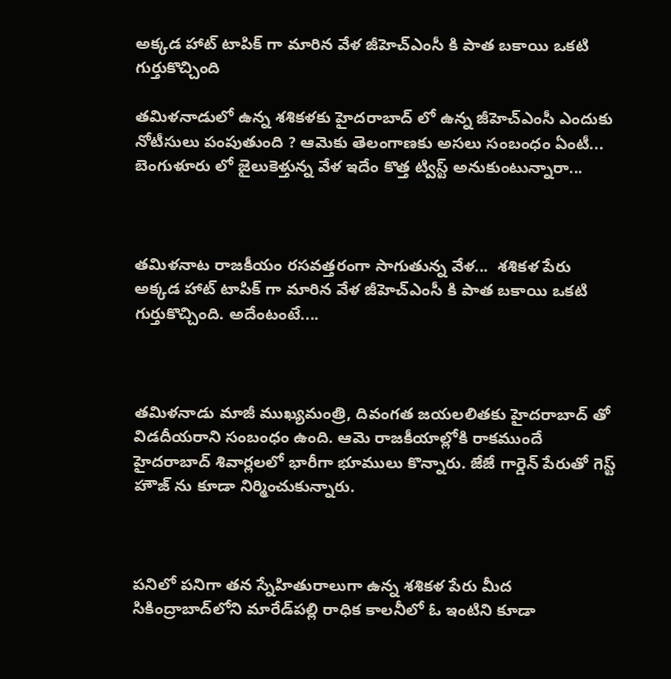అక్కడ హాట్ టాపిక్ గా మారిన వేళ జీహెచ్ఎంసీ కి పాత బకాయి ఒకటి గుర్తుకొచ్చింది

తమిళనాడులో ఉన్న శశికళకు హైదరాబాద్ లో ఉన్న జీహెచ్ఎంసీ ఎందుకు నోటీసులు పంపుతుంది ? ఆమెకు తెలంగాణకు అసలు సంబంధం ఏంటీ... బెంగుళూరు లో జైలుకెళ్తున్న వేళ ఇదేం కొత్త ట్విస్ట్ అనుకుంటున్నారా...



తమిళనాట రాజకీయం రసవత్తరంగా సాగుతున్న వేళ...  శశికళ పేరు అక్కడ హాట్ టాపిక్ గా మారిన వేళ జీహెచ్ఎంసీ కి పాత బకాయి ఒకటి గుర్తుకొచ్చింది. అదేంటంటే....



తమిళనాడు మాజీ ముఖ్యమంత్రి, దివంగత జయలలితకు హైదరాబాద్ తో విడదీయరాని సంబంధం ఉంది. ఆమె రాజకీయాల్లోకి రాకముందే హైదరాబాద్ శివార్లలలో భారీగా భూములు కొన్నారు. జేజే గార్డెన్ పేరుతో గెస్ట్ హౌజ్ ను కూడా నిర్మించుకున్నారు.



పనిలో పనిగా తన స్నేహితురాలుగా ఉన్న శశికళ పేరు మీద  సికింద్రాబాద్‌లోని మారేడ్‌పల్లి రాధిక కాలనీలో ఓ ఇంటిని కూడా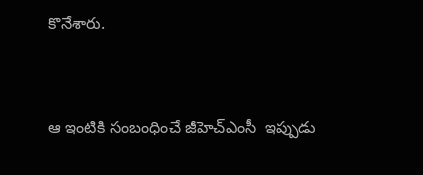కొనేశారు.



ఆ ఇంటికి సంబంధించే జీహెచ్ఎంసీ  ఇప్పుడు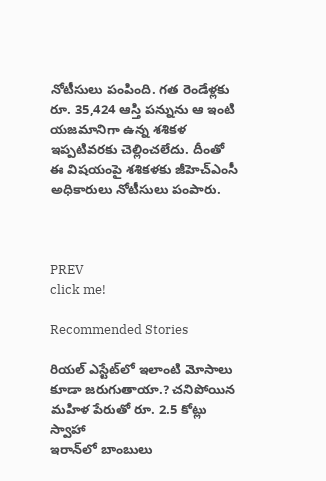నోటీసులు పంపింది. గత రెండేళ్లకు రూ. 35,424 ఆస్తి పన్నును ఆ ఇంటి యజమానిగా ఉన్న శశికళ ఇప్పటివరకు చెల్లించలేదు. దీంతో ఈ విషయంపై శశికళకు జీహెచ్ఎంసీ అధికారులు నోటీసులు పంపారు.



PREV
click me!

Recommended Stories

రియ‌ల్ ఎస్టేట్‌లో ఇలాంటి మోసాలు కూడా జ‌రుగుతాయా.? చ‌నిపోయిన మ‌హిళ పేరుతో రూ. 2.5 కోట్లు స్వాహా
ఇరాన్‌లో బాంబులు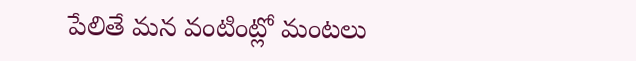పేలితే మ‌న వంటింట్లో మంట‌లు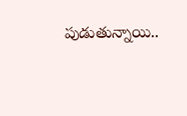పుడుతున్నాయి..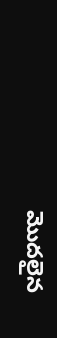మొద‌లైన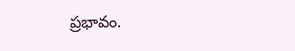ప్ర‌భావం.